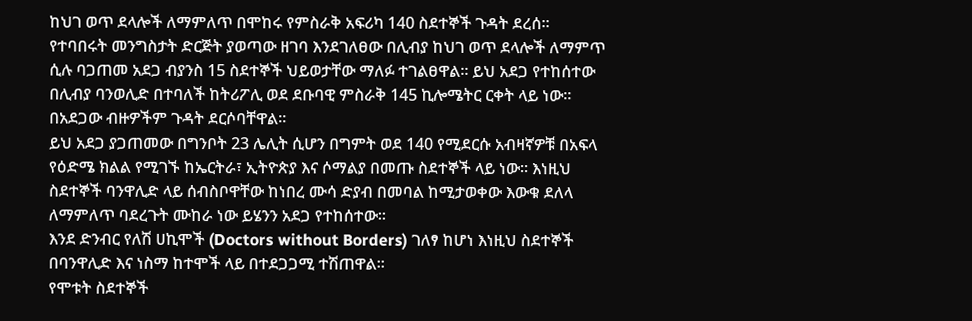ከህገ ወጥ ደላሎች ለማምለጥ በሞከሩ የምስራቅ አፍሪካ 140 ስደተኞች ጉዳት ደረሰ።
የተባበሩት መንግስታት ድርጅት ያወጣው ዘገባ እንደገለፀው በሊብያ ከህገ ወጥ ደላሎች ለማምጥ ሲሉ ባጋጠመ አደጋ ብያንስ 15 ስደተኞች ህይወታቸው ማለፉ ተገልፀዋል። ይህ አደጋ የተከሰተው በሊብያ ባንወሊድ በተባለች ከትሪፖሊ ወደ ደቡባዊ ምስራቅ 145 ኪሎሜትር ርቀት ላይ ነው። በአደጋው ብዙዎችም ጉዳት ደርሶባቸዋል።
ይህ አደጋ ያጋጠመው በግንቦት 23 ሌሊት ሲሆን በግምት ወደ 140 የሚደርሱ አብዛኛዎቹ በአፍላ የዕድሜ ክልል የሚገኙ ከኤርትራ፣ ኢትዮጵያ እና ሶማልያ በመጡ ስደተኞች ላይ ነው። እነዚህ ስደተኞች ባንዋሊድ ላይ ሰብስቦዋቸው ከነበረ ሙሳ ድያብ በመባል ከሚታወቀው እውቁ ደለላ ለማምለጥ ባደረጉት ሙከራ ነው ይሄንን አደጋ የተከሰተው።
እንደ ድንብር የለሽ ሀኪሞች (Doctors without Borders) ገለፃ ከሆነ እነዚህ ስደተኞች በባንዋሊድ እና ነስማ ከተሞች ላይ በተደጋጋሚ ተሽጠዋል።
የሞቱት ስደተኞች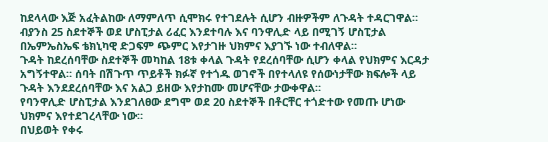ከደላላው እጅ አፈትልከው ለማምለጥ ሲሞክሩ የተገደሉት ሲሆን ብዙዎችም ለጉዳት ተዳርገዋል። ብያንስ 25 ስደተኞች ወደ ሆስፒታል ሪፈር እንደተባሉ እና ባንዋሊድ ላይ በሚገኝ ሆስፒታል በኤምኤስኤፍ ቴክኒካዊ ድጋፍም ጭምር እየታገዙ ህክምና እያገኙ ነው ተብለዋል።
ጉዳት ከደረሰባቸው ስደተኞች መካከል 18ቱ ቀላል ጉዳት የደረሰባቸው ሲሆን ቀላል የህክምና እርዳታ አግኝተዋል። ሰባት በሽጉጥ ጥይቶች ክፉኛ የተጎዱ ወገኖች በየተላለዩ የሰውነታቸው ክፍሎች ላይ ጉዳት እንደደረሰባቸው እና አልጋ ይዘው እየታከሙ መሆናቸው ታውቀዋል።
የባንዋሊድ ሆስፒታል እንደገለፀው ደግሞ ወደ 20 ስደተኞች በቶርቸር ተጎድተው የመጡ ሆነው ህክምና እየተደገረላቸው ነው።
በህይወት የቀሩ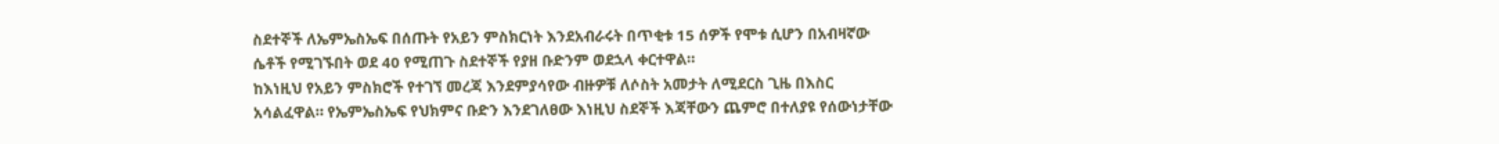ስደተኞች ለኤምኤስኤፍ በሰጡት የአይን ምስክርነት እንደአብራሩት በጥቂቱ 15 ሰዎች የሞቱ ሲሆን በአብዛኛው ሴቶች የሚገኙበት ወደ 40 የሚጠጉ ስደተኞች የያዘ ቡድንም ወደኋላ ቀርተዋል።
ከእነዚህ የአይን ምስክሮች የተገኘ መረጃ እንደምያሳየው ብዙዎቹ ለሶስት አመታት ለሚደርስ ጊዜ በእስር አሳልፈዋል። የኤምኤስኤፍ የህክምና ቡድን እንደገለፀው እነዚህ ስደኞች እጃቸውን ጨምሮ በተለያዩ የሰውነታቸው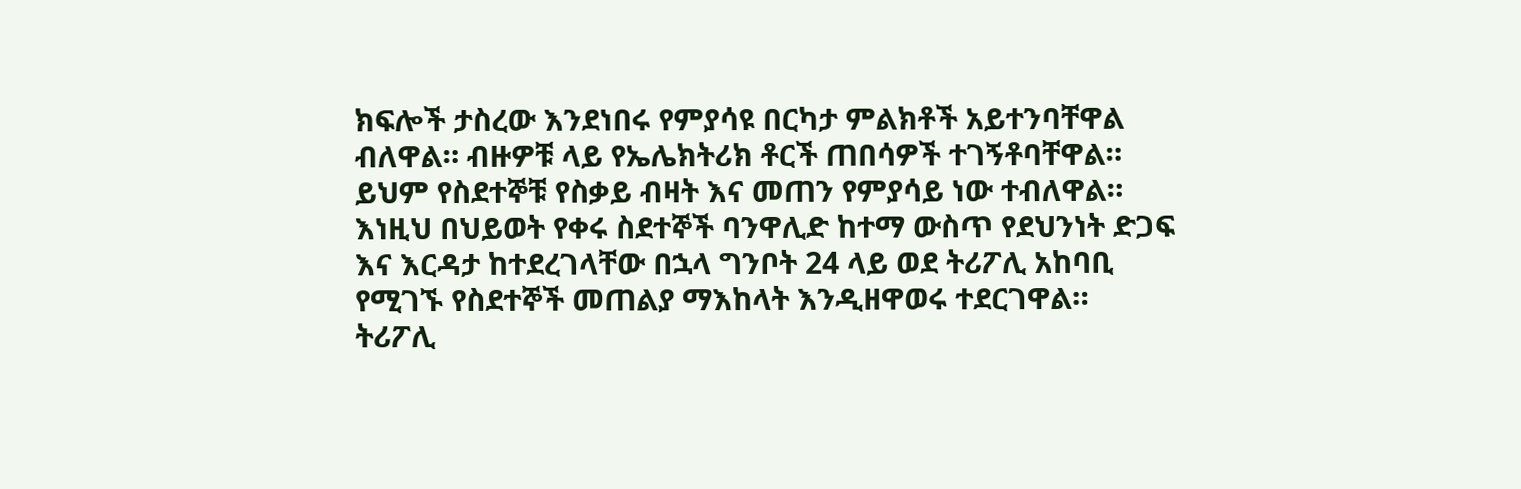ክፍሎች ታስረው እንደነበሩ የምያሳዩ በርካታ ምልክቶች አይተንባቸዋል ብለዋል። ብዙዎቹ ላይ የኤሌክትሪክ ቶርች ጠበሳዎች ተገኝቶባቸዋል። ይህም የስደተኞቹ የስቃይ ብዛት እና መጠን የምያሳይ ነው ተብለዋል።
እነዚህ በህይወት የቀሩ ስደተኞች ባንዋሊድ ከተማ ውስጥ የደህንነት ድጋፍ እና እርዳታ ከተደረገላቸው በኋላ ግንቦት 24 ላይ ወደ ትሪፖሊ አከባቢ የሚገኙ የስደተኞች መጠልያ ማእከላት እንዲዘዋወሩ ተደርገዋል።
ትሪፖሊ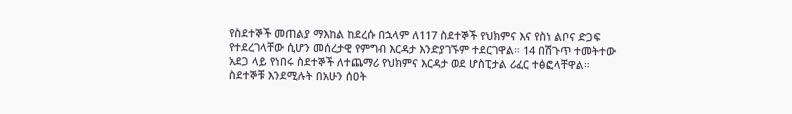የስደተኞች መጠልያ ማእከል ከደረሱ በኋላም ለ117 ስደተኞች የህክምና እና የስነ ልቦና ድጋፍ የተደረገላቸው ሲሆን መሰረታዊ የምግብ እርዳታ እንድያገኙም ተደርገዋል። 14 በሽጉጥ ተመትተው አደጋ ላይ የነበሩ ስደተኞች ለተጨማሪ የህክምና እርዳታ ወደ ሆስፒታል ሪፈር ተፅፎላቸዋል።
ስደተኞቹ እንደሚሉት በአሁን ሰዐት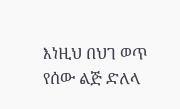እነዚህ በህገ ወጥ የሰው ልጅ ድለላ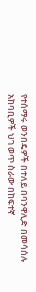የተሰማሩ ወንበዴዎች በተለይ በባንዋሊድ በመሳሰሉ አከባቢዎች ህገ ወጥ ስራው በከፍተኛ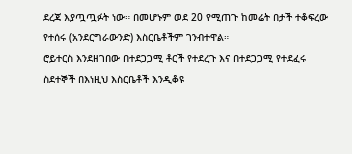ደረጃ እያጧጧፉት ነው። በመሆኑም ወደ 20 የሚጠጉ ከመሬት በታች ተቆፍረው የተሰሩ (አንደርግራውንድ) እስርቤቶችም ገንብተዋል።
ሮይተርስ እንደዘገበው በተደጋጋሚ ቶርች የተደረጉ እና በተደጋጋሚ የተደፈሩ ስደተኞች በእነዚህ እስርቤቶች እንዲቆዩ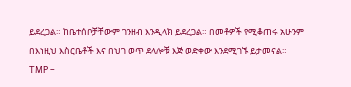ይደረጋል። ከቤተሰቦቻቸውም ገንዘብ እንዲላክ ይደረጋል። በመቶዎች የሚቆጠሩ አሁንም በእነዚህ እስርቤቶች እና በህገ ወጥ ደላሎቹ እጅ ወድቀው እንደሚገኙ ይታመናል።
TMP –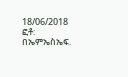18/06/2018
ፎቶ: በኤምኤስኤፍ.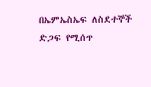በኤምኤስኤፍ ለስደተኞች ድጋፍ የሚሰጥ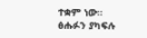ተቋም ነው።
ፅሑፉን ያካፍሉ